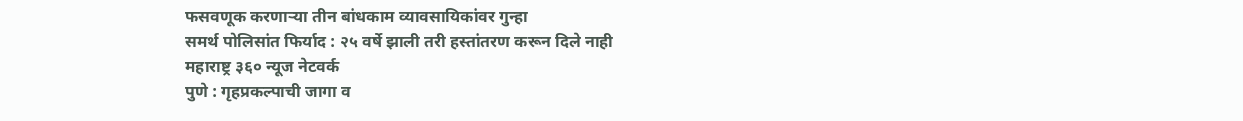फसवणूक करणाऱ्या तीन बांधकाम व्यावसायिकांवर गुन्हा
समर्थ पोलिसांत फिर्याद : २५ वर्षे झाली तरी हस्तांतरण करून दिले नाही
महाराष्ट्र ३६० न्यूज नेटवर्क
पुणे : गृहप्रकल्पाची जागा व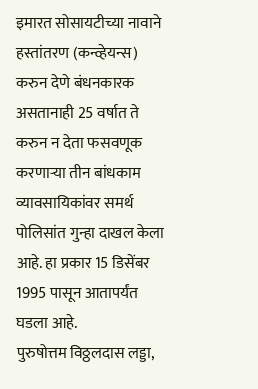इमारत सोसायटीच्या नावाने हस्तांतरण (कन्व्हेयन्स) करुन देणे बंधनकारक असतानाही 25 वर्षात ते करुन न देता फसवणूक करणाऱ्या तीन बांधकाम व्यावसायिकांवर समर्थ पोलिसांत गुन्हा दाखल केला आहे. हा प्रकार 15 डिसेंबर 1995 पासून आतापर्यंत घडला आहे.
पुरुषोत्तम विठ्ठलदास लड्डा,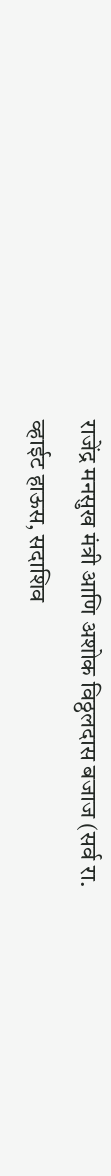राजेंद्र मनसुख मंत्री आणि अशोक विठ्ठलदास बजाज (सर्व रा. व्हाईट हाऊस, सदाशिव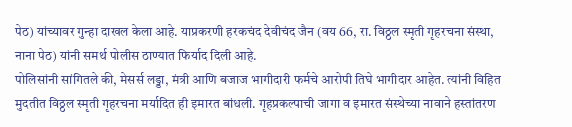पेठ) यांच्यावर गुन्हा दाखल केला आहे. याप्रकरणी हरकचंद देवीचंद जैन (वय 66, रा. विठ्ठल स्मृती गृहरचना संस्था, नाना पेठ) यांनी समर्थ पोलीस ठाण्यात फिर्याद दिली आहे.
पोलिसांनी सांगितले की, मेसर्स लड्डा, मंत्री आणि बजाज भागीदारी फर्मचे आरोपी तिघे भागीदार आहेत. त्यांनी विहित मुदतीत विठ्ठल स्मृती गृहरचना मर्यादित ही इमारत बांधली. गृहप्रकल्पाची जागा व इमारत संस्थेच्या नावाने हस्तांतरण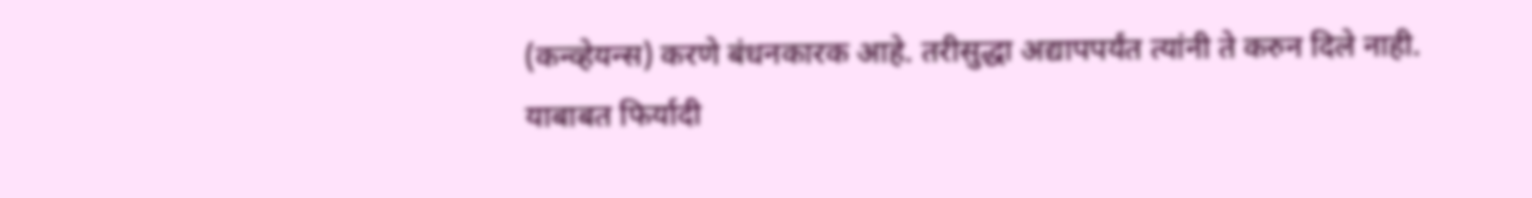(कन्व्हेयन्स) करणे बंधनकारक आहे. तरीसुद्धा अद्यापपर्यंत त्यांनी ते करुन दिले नाही. याबाबत फिर्यादी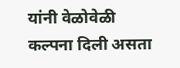यांनी वेळोवेळी कल्पना दिली असता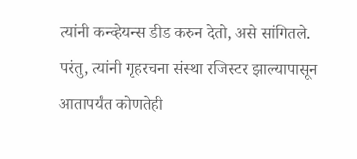त्यांनी कन्व्हेयन्स डीड करुन देतो, असे सांगितले. परंतु, त्यांनी गृहरचना संस्था रजिस्टर झाल्यापासून आतापर्यंत कोणतेही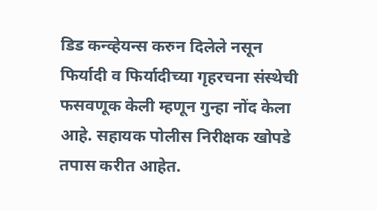डिड कन्व्हेयन्स करुन दिलेले नसून फिर्यादी व फिर्यादीच्या गृहरचना संस्थेची फसवणूक केली म्हणून गुन्हा नोंद केला आहे. सहायक पोलीस निरीक्षक खोपडे तपास करीत आहेत.